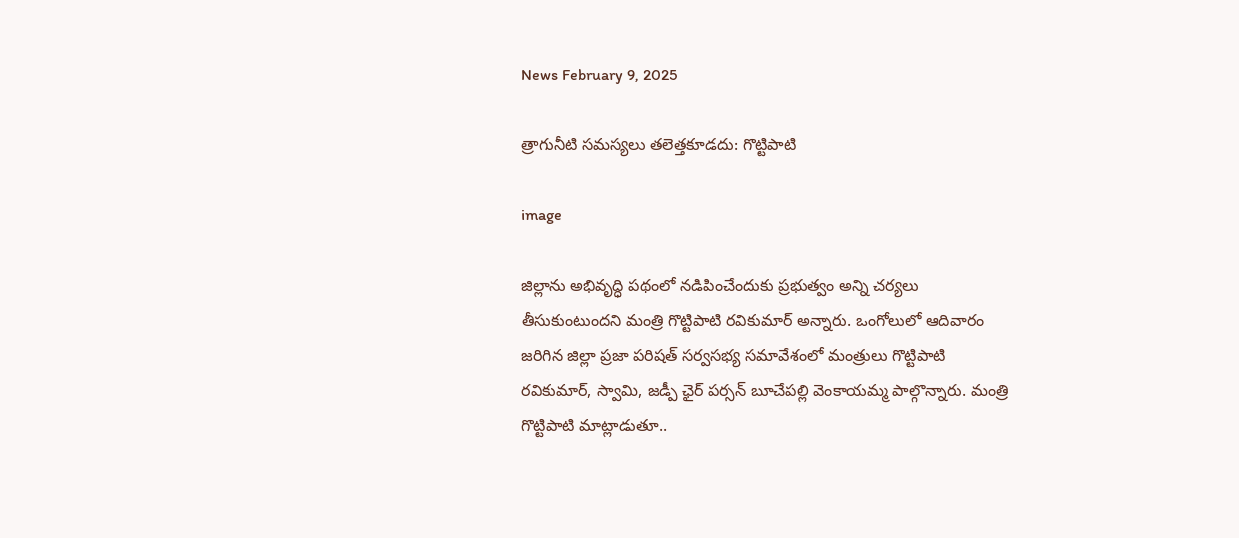News February 9, 2025

త్రాగునీటి సమస్యలు తలెత్తకూడదు: గొట్టిపాటి

image

జిల్లాను అభివృద్ధి పథంలో నడిపించేందుకు ప్రభుత్వం అన్ని చర్యలు తీసుకుంటుందని మంత్రి గొట్టిపాటి రవికుమార్ అన్నారు. ఒంగోలులో ఆదివారం జరిగిన జిల్లా ప్రజా పరిషత్ సర్వసభ్య సమావేశంలో మంత్రులు గొట్టిపాటి రవికుమార్, స్వామి, జడ్పీ ఛైర్ పర్సన్ బూచేపల్లి వెంకాయమ్మ పాల్గొన్నారు. మంత్రి గొట్టిపాటి మాట్లాడుతూ..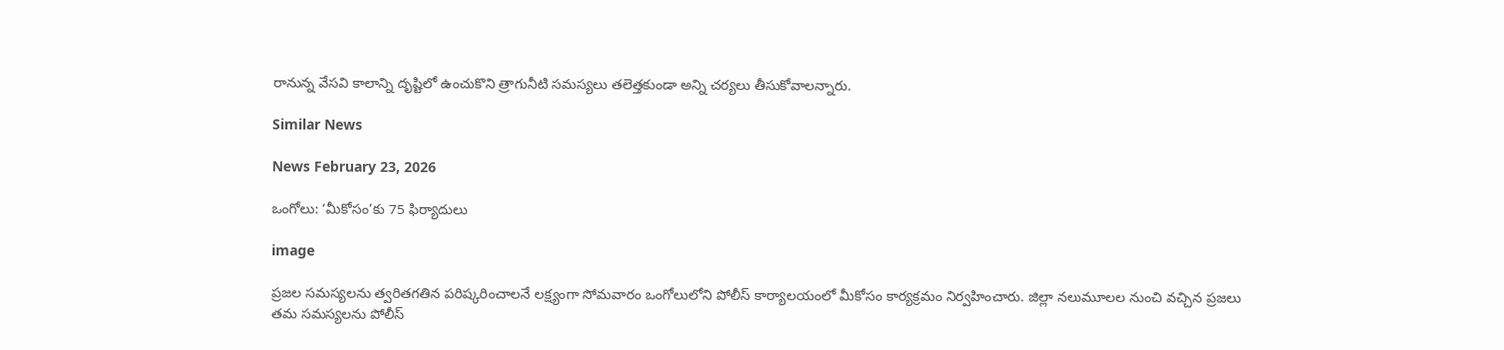రానున్న వేసవి కాలాన్ని దృష్టిలో ఉంచుకొని త్రాగునీటి సమస్యలు తలెత్తకుండా అన్ని చర్యలు తీసుకోవాలన్నారు.

Similar News

News February 23, 2026

ఒంగోలు: ‘మీకోసం’కు 75 ఫిర్యాదులు

image

ప్రజల సమస్యలను త్వరితగతిన పరిష్కరించాలనే లక్ష్యంగా సోమవారం ఒంగోలులోని పోలీస్ కార్యాలయంలో మీకోసం కార్యక్రమం నిర్వహించారు. జిల్లా నలుమూలల నుంచి వచ్చిన ప్రజలు తమ సమస్యలను పోలీస్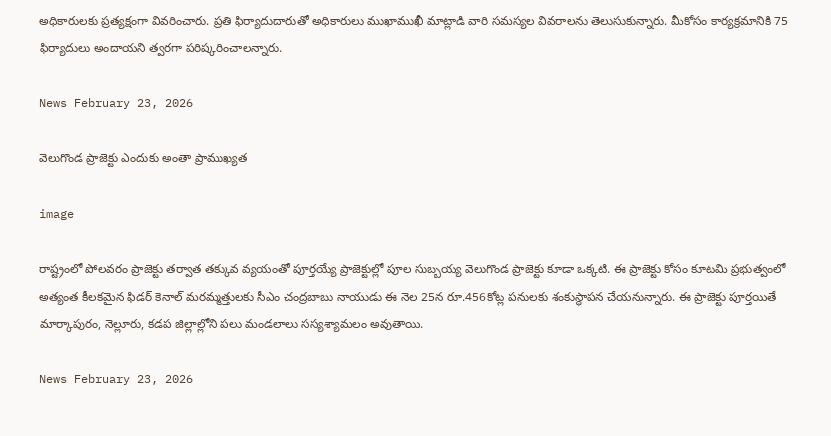అధికారులకు ప్రత్యక్షంగా వివరించారు. ప్రతి ఫిర్యాదుదారుతో అధికారులు ముఖాముఖీ మాట్లాడి వారి సమస్యల వివరాలను తెలుసుకున్నారు. మీకోసం కార్యక్రమానికి 75 ఫిర్యాదులు అందాయని త్వరగా పరిష్కరించాలన్నారు.

News February 23, 2026

వెలుగొండ ప్రాజెక్టు ఎందుకు అంతా ప్రాముఖ్యత

image

రాష్ట్రంలో పోలవరం ప్రాజెక్టు తర్వాత తక్కువ వ్యయంతో పూర్తయ్యే ప్రాజెక్టుల్లో పూల సుబ్బయ్య వెలుగొండ ప్రాజెక్టు కూడా ఒక్కటి. ఈ ప్రాజెక్టు కోసం కూటమి ప్రభుత్వంలో అత్యంత కీలకమైన ఫిడర్ కెనాల్ మరమ్మత్తులకు సీఎం చంద్రబాబు నాయుడు ఈ నెల 25న రూ.456కోట్ల పనులకు శంకుస్థాపన చేయనున్నారు. ఈ ప్రాజెక్టు పూర్తయితే మార్కాపురం, నెల్లూరు, కడప జిల్లాల్లోని పలు మండలాలు సస్యశ్యామలం అవుతాయి.

News February 23, 2026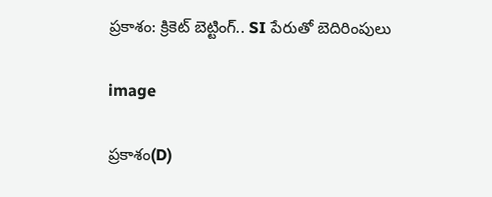ప్రకాశం: క్రికెట్ బెట్టింగ్.. SI పేరుతో బెదిరింపులు

image

ప్రకాశం(D)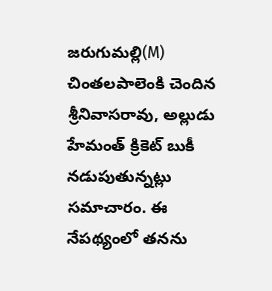జరుగుమల్లి(M) చింతలపాలెంకి చెందిన శ్రీనివాసరావు, అల్లుడు హేమంత్ క్రికెట్ బుకీ నడుపుతున్నట్లు సమాచారం. ఈ నేపథ్యంలో తనను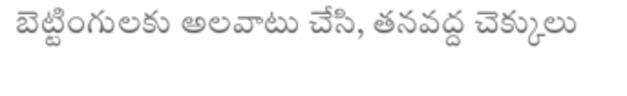బెట్టింగులకు అలవాటు చేసి, తనవద్ద చెక్కులు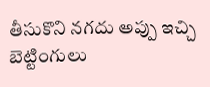తీసుకొని నగదు అప్పు ఇచ్చి బెట్టింగులు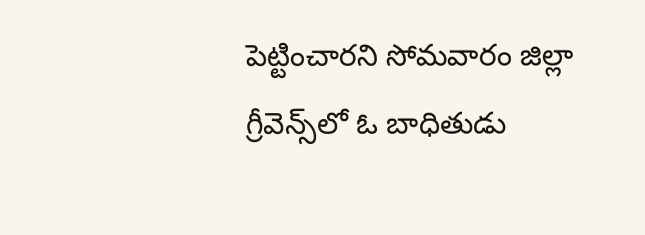పెట్టించారని సోమవారం జిల్లా గ్రీవెన్స్‌లో ఓ బాధితుడు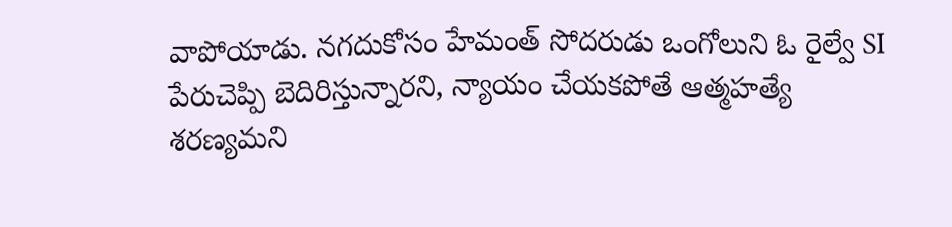వాపోయాడు. నగదుకోసం హేమంత్ సోదరుడు ఒంగోలుని ఓ రైల్వే SI పేరుచెప్పి బెదిరిస్తున్నారని, న్యాయం చేయకపోతే ఆత్మహత్యే శరణ్యమని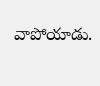వాపోయాడు.